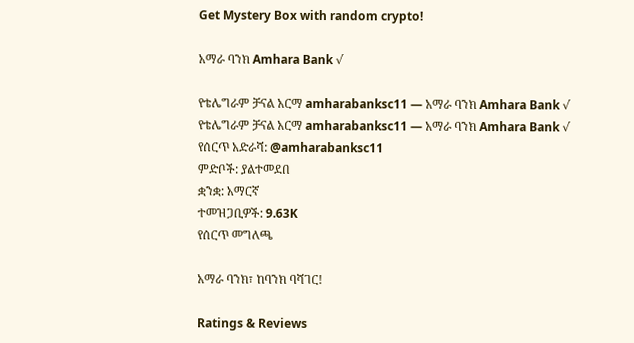Get Mystery Box with random crypto!

አማራ ባንክ Amhara Bank √

የቴሌግራም ቻናል አርማ amharabanksc11 — አማራ ባንክ Amhara Bank √
የቴሌግራም ቻናል አርማ amharabanksc11 — አማራ ባንክ Amhara Bank √
የሰርጥ አድራሻ: @amharabanksc11
ምድቦች: ያልተመደበ
ቋንቋ: አማርኛ
ተመዝጋቢዎች: 9.63K
የሰርጥ መግለጫ

አማራ ባንክ፣ ከባንክ ባሻገር!

Ratings & Reviews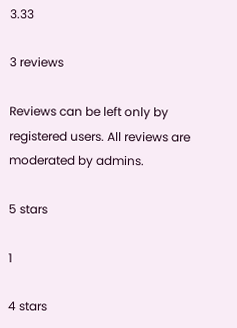3.33

3 reviews

Reviews can be left only by registered users. All reviews are moderated by admins.

5 stars

1

4 stars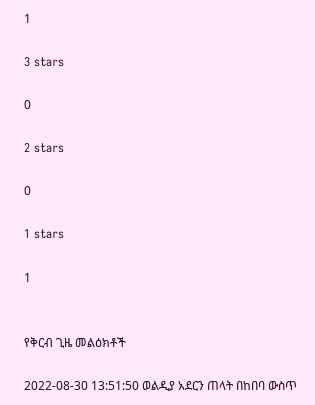1

3 stars

0

2 stars

0

1 stars

1


የቅርብ ጊዜ መልዕክቶች

2022-08-30 13:51:50 ወልዲያ አደርን ጠላት በከበባ ውስጥ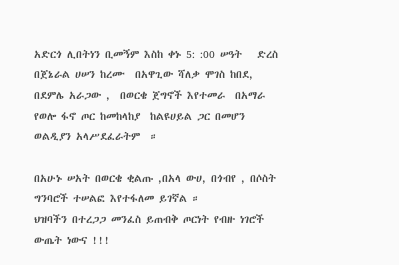አድርጎ ሊበትነን ቢመኝም እስከ ቀኑ 5: :00 ሠዓት   ድረስ በጀኔራል ሀሠን ከረሙ  በአዋጊው ሻለቃ ሞገስ ከበደ,  በደምሌ አራጋው ,  በወርቄ ጀግኖች እየተመራ  በአማራ የወሎ ፋኖ ጦር ከመከላከያ  ከልዩሀይል ጋር በመሆን  ወልዲያን አላሥደፈራትም  ።

በአሁኑ ሠአት በወርቄ ቂልጡ ,በአላ ውሀ, በጎብየ , በሶስት ግንባሮች ተሠልፎ እየተፋለመ ይገኛል ።
ህዝባችን በተረጋጋ መንፈስ ይጠብቅ ጦርነት የብዙ ነገሮች ውጤት ነውና !!!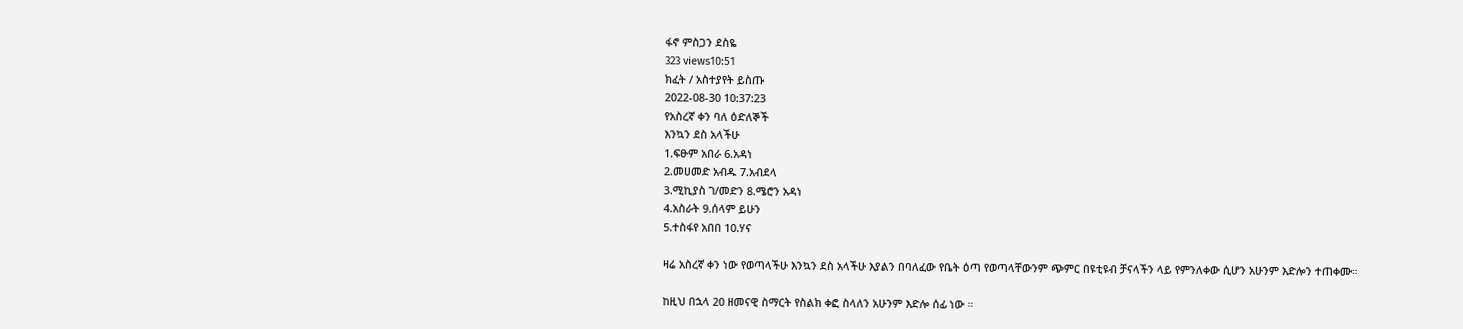ፋኖ ምስጋን ደስዬ
323 views10:51
ክፈት / አስተያየት ይስጡ
2022-08-30 10:37:23
የአስረኛ ቀን ባለ ዕድለኞች
እንኳን ደስ አላችሁ
1.ፍፁም አበራ 6.አዳነ
2.መሀመድ አብዱ 7.አብደላ
3.ሚኪያስ ገ/መድን 8.ሜሮን አዳነ
4.አስራት 9.ሰላም ይሁን
5.ተስፋየ አበበ 10.ሃና

ዛሬ አስረኛ ቀን ነው የወጣላችሁ እንኳን ደስ አላችሁ እያልን በባለፈው የቤት ዕጣ የወጣላቸውንም ጭምር በዩቲዩብ ቻናላችን ላይ የምንለቀው ሲሆን አሁንም እድሎን ተጠቀሙ።

ከዚህ በኋላ 20 ዘመናዊ ስማርት የስልክ ቀፎ ስላለን አሁንም እድሎ ሰፊ ነው ።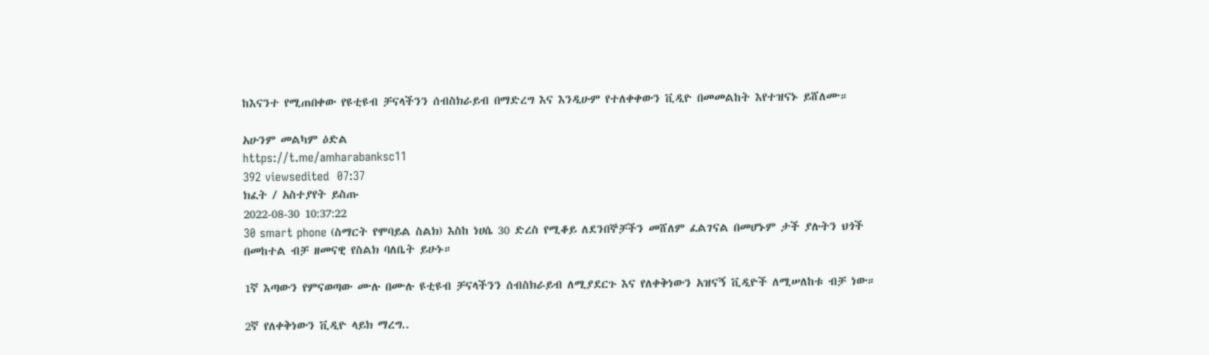ከእናንተ የሚጠበቀው የዩቲዩብ ቻናላችንን ሰብስክራይብ በማድረግ እና እንዲሁም የተለቀቀውን ቪዲዮ በመመልከት እየተዝናኑ ይሸለሙ።

አሁንም መልካም ዕድል
https://t.me/amharabanksc11
392 viewsedited  07:37
ክፈት / አስተያየት ይስጡ
2022-08-30 10:37:22
30 smart phone (ስማርት የሞባይል ስልክ) እስከ ነሀሴ 30 ድረስ የሚቆይ ለደንበኞቻችን መሸለም ፈልገናል በመሆኑም ታች ያሉትን ህጎች በመከተል ብቻ ዘመናዊ የስልክ ባለቤት ይሁኑ።

1ኛ እጣውን የምናወጣው ሙሉ በሙሉ ዩቲዩብ ቻናላችንን ሰብስክራይብ ለሚያደርጉ እና የለቀቅነውን አዝናኝ ቪዲዮች ለሚሠለከቱ ብቻ ነው።

2ኛ የለቀቅነውን ቪዲዮ ላይክ ማረግ..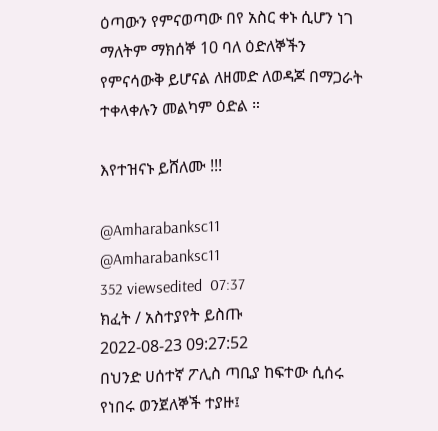ዕጣውን የምናወጣው በየ አስር ቀኑ ሲሆን ነገ ማለትም ማክሰኞ 10 ባለ ዕድለኞችን የምናሳውቅ ይሆናል ለዘመድ ለወዳጆ በማጋራት ተቀላቀሉን መልካም ዕድል ።

እየተዝናኑ ይሸለሙ !!!

@Amharabanksc11
@Amharabanksc11
352 viewsedited  07:37
ክፈት / አስተያየት ይስጡ
2022-08-23 09:27:52
በህንድ ሀሰተኛ ፖሊስ ጣቢያ ከፍተው ሲሰሩ የነበሩ ወንጀለኞች ተያዙ፤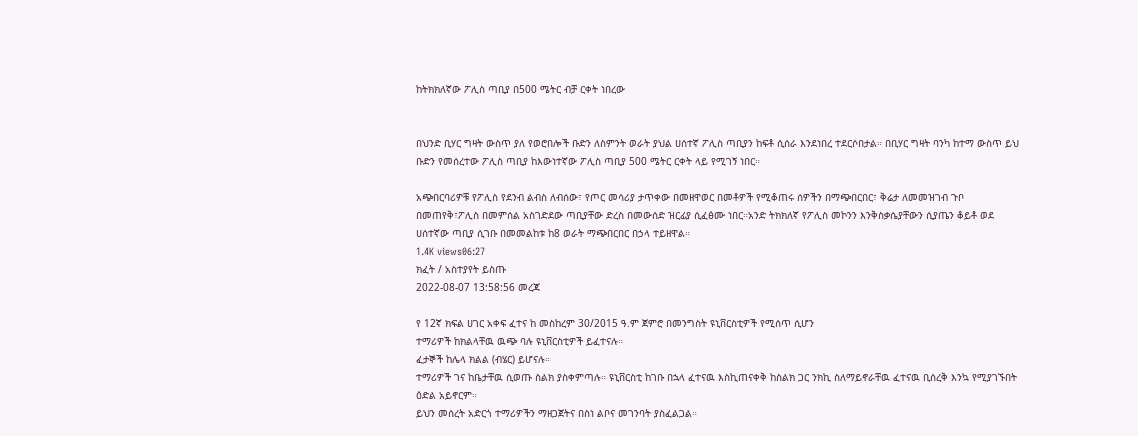ከትክክለኛው ፖሊስ ጣቢያ በ500 ሜትር ብቻ ርቀት ነበረው


በህንድ ቢሃር ግዛት ውስጥ ያለ የወሮበሎች ቡድን ለስምንት ወራት ያህል ሀሰተኛ ፖሊስ ጣቢያን ከፍቶ ሲሰራ እንደነበረ ተደርሶበታል። በቢሃር ግዛት ባንካ ከተማ ውስጥ ይህ ቡድን የመሰረተው ፖሊስ ጣቢያ ከእውነተኛው ፖሊስ ጣቢያ 500 ሜትር ርቀት ላይ የሚገኝ ነበር።

አጭበርባሪዎቹ የፖሊስ የደንብ ልብስ ለብሰው፣ የጦር መሳሪያ ታጥቀው በመዘዋወር በመቶዎች የሚቆጠሩ ሰዎችን በማጭበርበር፣ ቅሬታ ለመመዝገብ ጉቦ በመጠየቅ፣ፖሊስ በመምሰል አስገድደው ጣቢያቸው ድረስ በመውሰድ ዝርፊያ ሲፈፅሙ ነበር።አንድ ትክክለኛ የፖሊስ መኮንን እንቅስቃሴያቸውን ሲያጤን ቆይቶ ወደ ሀሰተኛው ጣቢያ ሲገቡ በመመልከቱ ከ8 ወራት ማጭበርበር በኃላ ተይዘዋል።
1.4K views06:27
ክፈት / አስተያየት ይስጡ
2022-08-07 13:58:56 መረጃ

የ 12ኛ ክፍል ሀገር አቀፍ ፈተና ከ መስከረም 30/2015 ዓ.ም ጀምሮ በመንግስት ዩኒቨርስቲዎች የሚሰጥ ሲሆን
ተማሪዎች ከክልላቸዉ ዉጭ ባሉ ዩኒቨርስቲዎች ይፈተናሉ።
ፈታኞች ከሌላ ክልል (ብሄር) ይሆናሉ።
ተማሪዎች ገና ከቤታቸዉ ሲወጡ ስልክ ያስቀምጣሉ። ዩኒቨርስቲ ከገቡ በኋላ ፈተናዉ እስኪጠናቀቅ ከስልክ ጋር ንክኪ ስለማይኖራቸዉ ፈተናዉ ቢሰረቅ እንኳ የሚያገኙበት ዕድል አይኖርም።
ይህን መሰረት አድርጎ ተማሪዎችን ማዘጋጀትና በስነ ልቦና መገንባት ያስፈልጋል።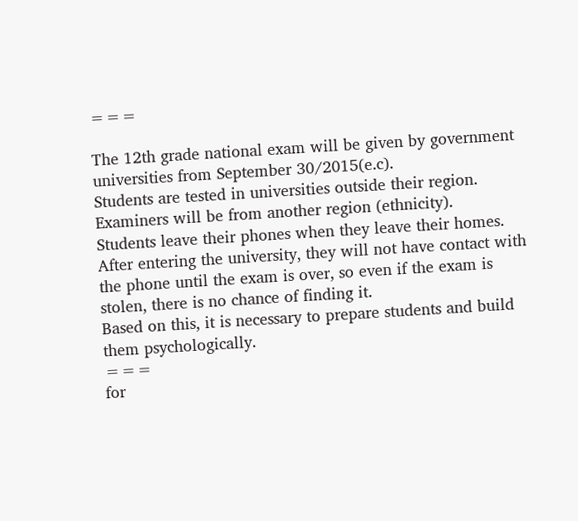===

The 12th grade national exam will be given by government universities from September 30/2015(e.c).
Students are tested in universities outside their region.
Examiners will be from another region (ethnicity).
Students leave their phones when they leave their homes. After entering the university, they will not have contact with the phone until the exam is over, so even if the exam is stolen, there is no chance of finding it.
Based on this, it is necessary to prepare students and build them psychologically.
===
for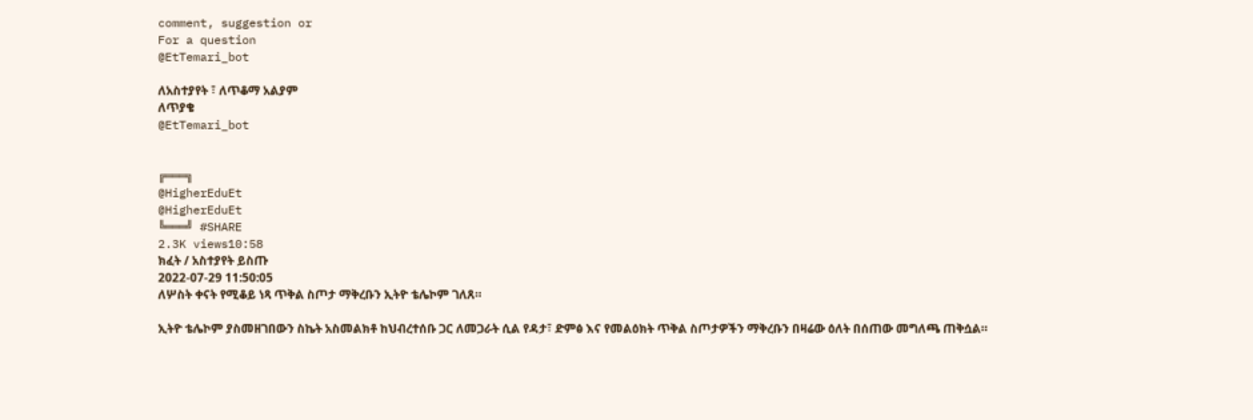comment, suggestion or
For a question
@EtTemari_bot

ለአስተያየት ፣ ለጥቆማ አልያም
ለጥያቄ
@EtTemari_bot


╔═══╗
@HigherEduEt
@HigherEduEt
╚═══╝ #SHARE
2.3K views10:58
ክፈት / አስተያየት ይስጡ
2022-07-29 11:50:05
ለሦስት ቀናት የሚቆይ ነጻ ጥቅል ስጦታ ማቅረቡን ኢትዮ ቴሌኮም ገለጸ።

ኢትዮ ቴሌኮም ያስመዘገበውን ስኬት አስመልክቶ ከህብረተሰቡ ጋር ለመጋራት ሲል የዳታ፣ ድምፅ እና የመልዕክት ጥቅል ስጦታዎችን ማቅረቡን በዛሬው ዕለት በሰጠው መግለጫ ጠቅሷል።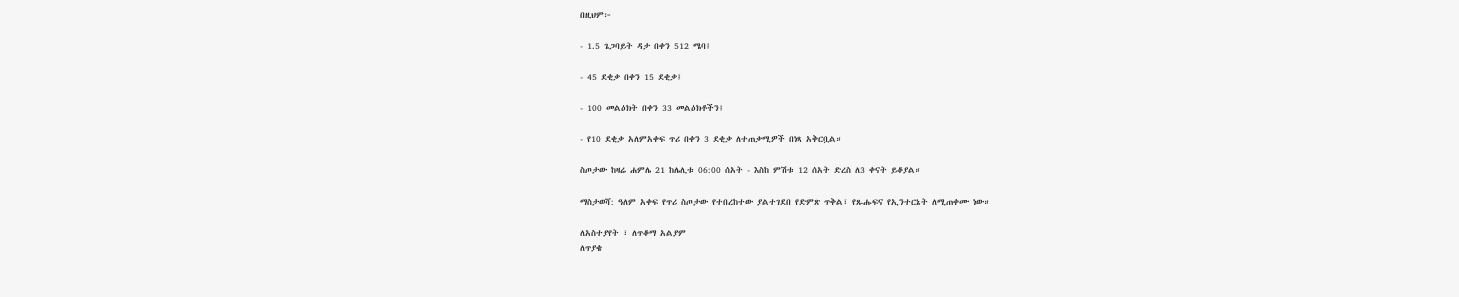በዚህም፦

- 1.5 ጌጋባይት ዳታ በቀን 512 ሜባ፤

- 45 ደቂቃ በቀን 15 ደቂቃ፤

- 100 መልዕክት በቀን 33 መልዕክቶችን፤

- የ10 ደቂቃ አለምአቀፍ ጥሪ በቀን 3 ደቂቃ ለተጠቃሚዎች በነጻ አቅርቧል።

ስጦታው ከዛሬ ሐምሌ 21 ከሌሊቱ 06:00 ሰአት - እስከ ምሽቱ 12 ሰአት ድረስ ለ3 ቀናት ይቆያል።

ማስታወሻ: ዓለም አቀፍ የጥሪ ስጦታው የተበረከተው ያልተገደበ የድምጽ ጥቅል፣ የጹሑፍና የኢንተርኔት ለሚጠቀሙ ነው።

ለአስተያየት ፣ ለጥቆማ አልያም
ለጥያቄ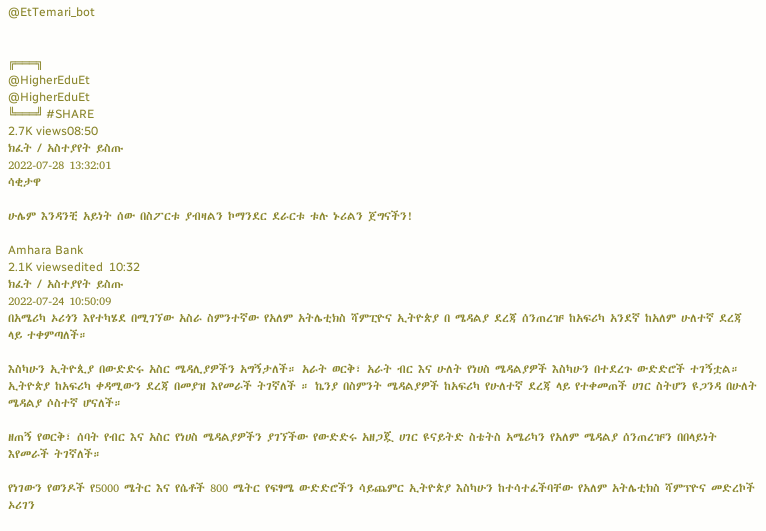@EtTemari_bot


╔═══╗
@HigherEduEt
@HigherEduEt
╚═══╝ #SHARE
2.7K views08:50
ክፈት / አስተያየት ይስጡ
2022-07-28 13:32:01
ሳቂታዋ

ሁሌም እንዳንቺ አይነት ሰው በስፖርቱ ያብዛልን ኮማንደር ደራርቱ ቱሉ ኑሪልን ጀግናችን!

Amhara Bank
2.1K viewsedited  10:32
ክፈት / አስተያየት ይስጡ
2022-07-24 10:50:09
በአሜሪካ ኦሪጎን እየተካሄደ በሚገኘው አስራ ስምንተኛው የአለም አትሌቲክስ ሻምፒዮና ኢትዮጵያ በ ሜዳልያ ደረጃ ሰንጠረዡ ከአፍሪካ አንደኛ ከአለም ሁለተኛ ደረጃ ላይ ተቀምጣለች።

እስካሁን ኢትዮጲያ በውድድሩ አስር ሜዳሊያዎችን አግኝታለች። አራት ወርቅ፣ አራት ብር እና ሁለት የነሀስ ሜዳልያዎች እስካሁን በተደረጉ ውድድሮች ተገኝቷል።
ኢትዮጵያ ከአፍሪካ ቀዳሚውን ደረጃ በመያዝ እየመራች ትገኛለች ። ኬንያ በስምንት ሜዳልያዎች ከአፍሪካ የሁለተኛ ደረጃ ላይ የተቀመጠች ሀገር ስትሆን ዩጋንዳ በሁለት ሜዳልያ ሶስተኛ ሆናለች።

ዘጠኝ የወርቅ፣ ሰባት የብር እና አስር የነሀስ ሜዳልያዎችን ያገኘችው የውድድሩ አዘጋጇ ሀገር ዩናይትድ ስቴትስ አሜሪካን የአለም ሜዳልያ ሰንጠረዡን በበላይነት እየመራች ትገኛለች።

የነገውን የወንዶች የ5000 ሜትር እና የሴቶች 800 ሜትር የፍፃሜ ውድድሮችን ሳይጨምር ኢትዮጵያ እስካሁን ከተሳተፈችባቸው የአለም አትሌቲክስ ሻምፕዮና መድረኮች ኦሪገን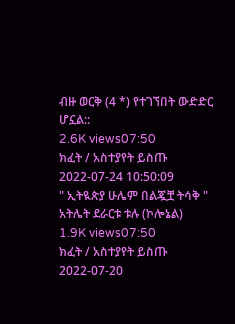ብዙ ወርቅ (4 *) የተገኘበት ውድድር ሆኗል::
2.6K views07:50
ክፈት / አስተያየት ይስጡ
2022-07-24 10:50:09
" ኢትዪጵያ ሁሌም በልጇቿ ትሳቅ " አትሌት ደራርቱ ቱሉ (ኮሎኔል)
1.9K views07:50
ክፈት / አስተያየት ይስጡ
2022-07-20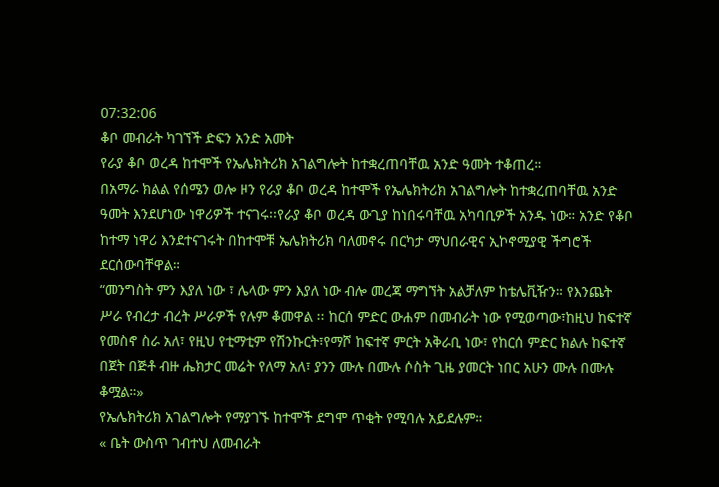07:32:06
ቆቦ መብራት ካገኘች ድፍን አንድ አመት
የራያ ቆቦ ወረዳ ከተሞች የኤሌክትሪክ አገልግሎት ከተቋረጠባቸዉ አንድ ዓመት ተቆጠረ።
በአማራ ክልል የሰሜን ወሎ ዞን የራያ ቆቦ ወረዳ ከተሞች የኤሌክትሪክ አገልግሎት ከተቋረጠባቸዉ አንድ ዓመት እንደሆነው ነዋሪዎች ተናገሩ፡፡የራያ ቆቦ ወረዳ ውጊያ ከነበሩባቸዉ አካባቢዎች አንዱ ነው። አንድ የቆቦ ከተማ ነዋሪ እንደተናገሩት በከተሞቹ ኤሌክትሪክ ባለመኖሩ በርካታ ማህበራዊና ኢኮኖሚያዊ ችግሮች ደርሰውባቸዋል።
“መንግስት ምን እያለ ነው ፣ ሌላው ምን እያለ ነው ብሎ መረጃ ማግኘት አልቻለም ከቴሌቪዥን። የእንጨት ሥራ የብረታ ብረት ሥራዎች የሉም ቆመዋል ፡፡ ከርሰ ምድር ውሐም በመብራት ነው የሚወጣው፣ከዚህ ከፍተኛ የመስኖ ስራ አለ፣ የዚህ የቲማቲም የሽንኩርት፣የማሾ ከፍተኛ ምርት አቅራቢ ነው፣ የከርሰ ምድር ክልሉ ከፍተኛ በጀት በጅቶ ብዙ ሔክታር መሬት የለማ አለ፣ ያንን ሙሉ በሙሉ ሶስት ጊዜ ያመርት ነበር አሁን ሙሉ በሙሉ ቆሟል።»
የኤሌክትሪክ አገልግሎት የማያገኙ ከተሞች ደግሞ ጥቂት የሚባሉ አይደሉም።
« ቤት ውስጥ ገብተህ ለመብራት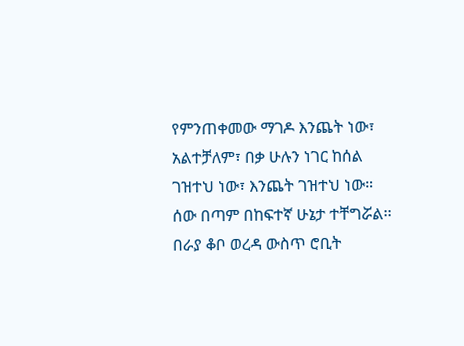የምንጠቀመው ማገዶ እንጨት ነው፣ አልተቻለም፣ በቃ ሁሉን ነገር ከሰል ገዝተህ ነው፣ እንጨት ገዝተህ ነው። ሰው በጣም በከፍተኛ ሁኔታ ተቸግሯል፡፡ በራያ ቆቦ ወረዳ ውስጥ ሮቢት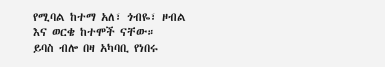የሚባል ከተማ አለ፣ ጎብዬ፣ ዞብል እና ወርቄ ከተሞች ናቸው።
ይባስ ብሎ በዛ አካባቢ የነበሩ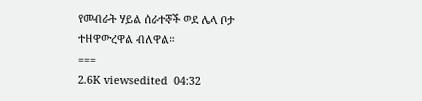የመብራት ሃይል ሰራተኞች ወደ ሌላ ቦታ ተዘዋውረዋል ብለዋል።
===
2.6K viewsedited  04:32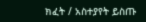ክፈት / አስተያየት ይስጡ